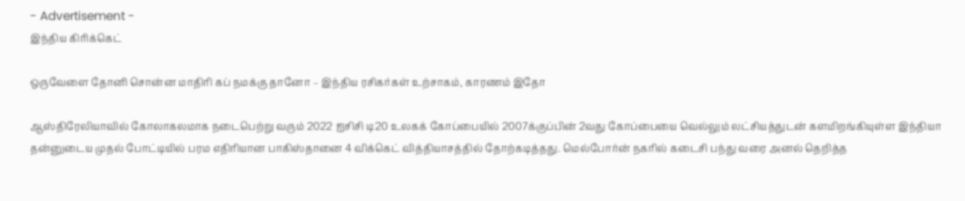- Advertisement -
இந்திய கிரிக்கெட்

ஒருவேளை தோனி சொன்ன மாதிரி கப் நமக்கு தானோ – இந்திய ரசிகர்கள் உற்சாகம், காரணம் இதோ

ஆஸ்திரேலியாவில் கோலாகலமாக நடைபெற்று வரும் 2022 ஐசிசி டி20 உலகக் கோப்பையில் 2007க்குப்பின் 2வது கோப்பையை வெல்லும் லட்சியத்துடன் களமிறங்கியுள்ள இந்தியா தன்னுடைய முதல் போட்டியில் பரம எதிரியான பாகிஸ்தானை 4 விக்கெட் வித்தியாசத்தில் தோற்கடித்தது. மெல்போர்ன் நகரில் கடைசி பந்து வரை அனல் தெறித்த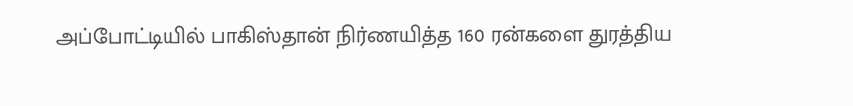அப்போட்டியில் பாகிஸ்தான் நிர்ணயித்த 160 ரன்களை துரத்திய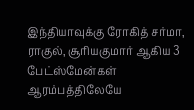இந்தியாவுக்கு ரோகித் சர்மா, ராகுல், சூரியகுமார் ஆகிய 3 பேட்ஸ்மேன்கள் ஆரம்பத்திலேயே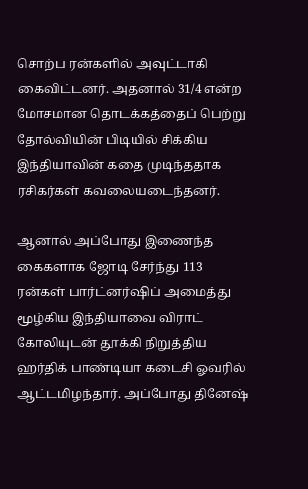சொற்ப ரன்களில் அவுட்டாகி கைவிட்டனர். அதனால் 31/4 என்ற மோசமான தொடக்கத்தைப் பெற்று தோல்வியின் பிடியில் சிக்கிய இந்தியாவின் கதை முடிந்ததாக ரசிகர்கள் கவலையடைந்தனர்.

ஆனால் அப்போது இணைந்த கைகளாக ஜோடி சேர்ந்து 113 ரன்கள் பார்ட்னர்ஷிப் அமைத்து மூழ்கிய இந்தியாவை விராட் கோலியுடன் தூக்கி நிறுத்திய ஹர்திக் பாண்டியா கடைசி ஓவரில் ஆட்டமிழந்தார். அப்போது தினேஷ்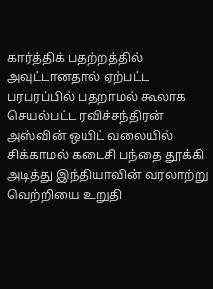கார்த்திக் பதற்றத்தில் அவுட்டானதால் ஏற்பட்ட பரபரப்பில் பதறாமல் கூலாக செயல்பட்ட ரவிச்சந்திரன் அஸ்வின் ஒயிட் வலையில் சிக்காமல் கடைசி பந்தை தூக்கி அடித்து இந்தியாவின் வரலாற்று வெற்றியை உறுதி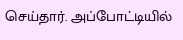செய்தார். அப்போட்டியில்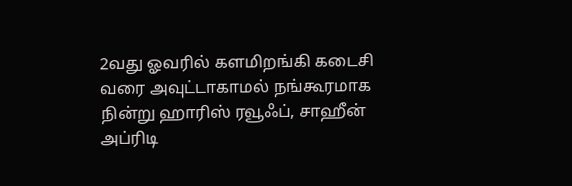2வது ஓவரில் களமிறங்கி கடைசி வரை அவுட்டாகாமல் நங்கூரமாக நின்று ஹாரிஸ் ரவூஃப், சாஹீன் அப்ரிடி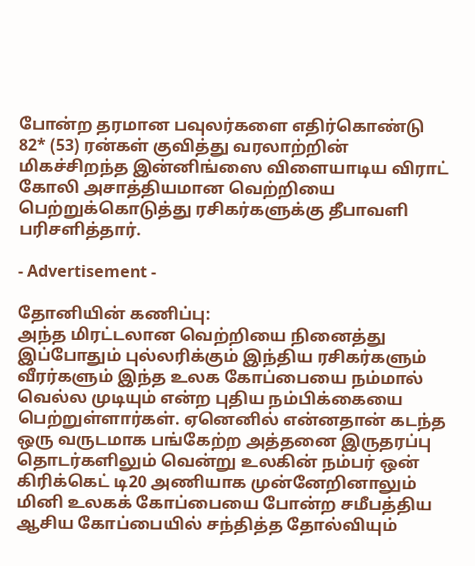போன்ற தரமான பவுலர்களை எதிர்கொண்டு 82* (53) ரன்கள் குவித்து வரலாற்றின் மிகச்சிறந்த இன்னிங்ஸை விளையாடிய விராட் கோலி அசாத்தியமான வெற்றியை பெற்றுக்கொடுத்து ரசிகர்களுக்கு தீபாவளி பரிசளித்தார்.

- Advertisement -

தோனியின் கணிப்பு:
அந்த மிரட்டலான வெற்றியை நினைத்து இப்போதும் புல்லரிக்கும் இந்திய ரசிகர்களும் வீரர்களும் இந்த உலக கோப்பையை நம்மால் வெல்ல முடியும் என்ற புதிய நம்பிக்கையை பெற்றுள்ளார்கள். ஏனெனில் என்னதான் கடந்த ஒரு வருடமாக பங்கேற்ற அத்தனை இருதரப்பு தொடர்களிலும் வென்று உலகின் நம்பர் ஒன் கிரிக்கெட் டி20 அணியாக முன்னேறினாலும் மினி உலகக் கோப்பையை போன்ற சமீபத்திய ஆசிய கோப்பையில் சந்தித்த தோல்வியும்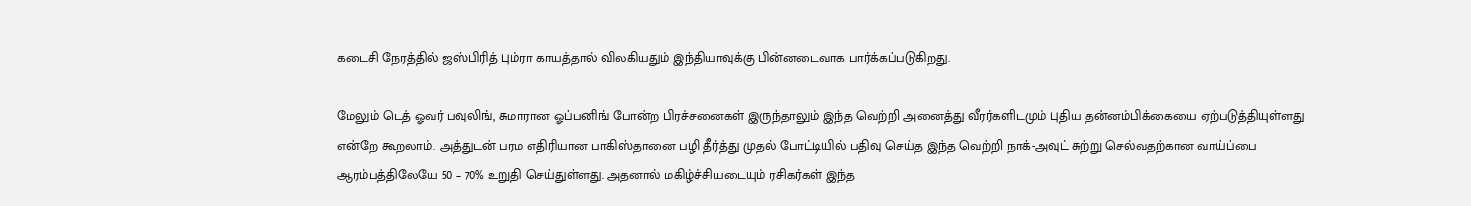கடைசி நேரத்தில் ஜஸ்பிரித் பும்ரா காயத்தால் விலகியதும் இந்தியாவுக்கு பின்னடைவாக பார்க்கப்படுகிறது.

மேலும் டெத் ஓவர் பவுலிங், சுமாரான ஓப்பனிங் போன்ற பிரச்சனைகள் இருந்தாலும் இந்த வெற்றி அனைத்து வீரர்களிடமும் புதிய தன்னம்பிக்கையை ஏற்படுத்தியுள்ளது என்றே கூறலாம். அத்துடன் பரம எதிரியான பாகிஸ்தானை பழி தீர்த்து முதல் போட்டியில் பதிவு செய்த இந்த வெற்றி நாக்-அவுட் சுற்று செல்வதற்கான வாய்ப்பை ஆரம்பத்திலேயே 50 – 70% உறுதி செய்துள்ளது. அதனால் மகிழ்ச்சியடையும் ரசிகர்கள் இந்த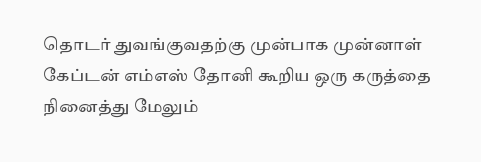தொடர் துவங்குவதற்கு முன்பாக முன்னாள் கேப்டன் எம்எஸ் தோனி கூறிய ஒரு கருத்தை நினைத்து மேலும்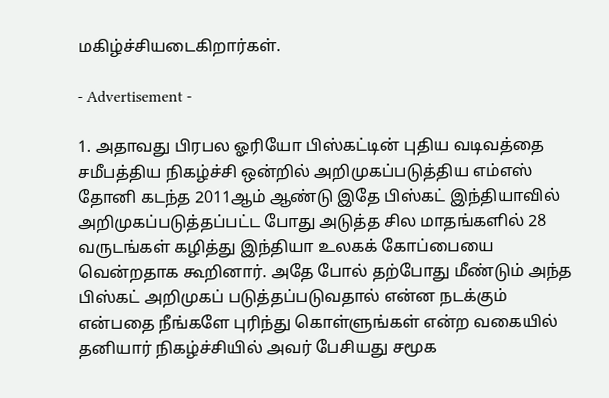மகிழ்ச்சியடைகிறார்கள்.

- Advertisement -

1. அதாவது பிரபல ஓரியோ பிஸ்கட்டின் புதிய வடிவத்தை சமீபத்திய நிகழ்ச்சி ஒன்றில் அறிமுகப்படுத்திய எம்எஸ் தோனி கடந்த 2011ஆம் ஆண்டு இதே பிஸ்கட் இந்தியாவில் அறிமுகப்படுத்தப்பட்ட போது அடுத்த சில மாதங்களில் 28 வருடங்கள் கழித்து இந்தியா உலகக் கோப்பையை வென்றதாக கூறினார். அதே போல் தற்போது மீண்டும் அந்த பிஸ்கட் அறிமுகப் படுத்தப்படுவதால் என்ன நடக்கும் என்பதை நீங்களே புரிந்து கொள்ளுங்கள் என்ற வகையில் தனியார் நிகழ்ச்சியில் அவர் பேசியது சமூக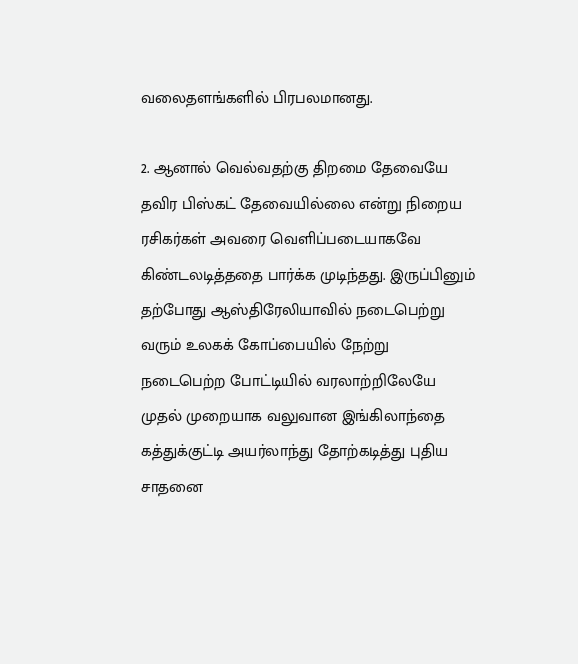வலைதளங்களில் பிரபலமானது.

2. ஆனால் வெல்வதற்கு திறமை தேவையே தவிர பிஸ்கட் தேவையில்லை என்று நிறைய ரசிகர்கள் அவரை வெளிப்படையாகவே கிண்டலடித்ததை பார்க்க முடிந்தது. இருப்பினும் தற்போது ஆஸ்திரேலியாவில் நடைபெற்று வரும் உலகக் கோப்பையில் நேற்று நடைபெற்ற போட்டியில் வரலாற்றிலேயே முதல் முறையாக வலுவான இங்கிலாந்தை கத்துக்குட்டி அயர்லாந்து தோற்கடித்து புதிய சாதனை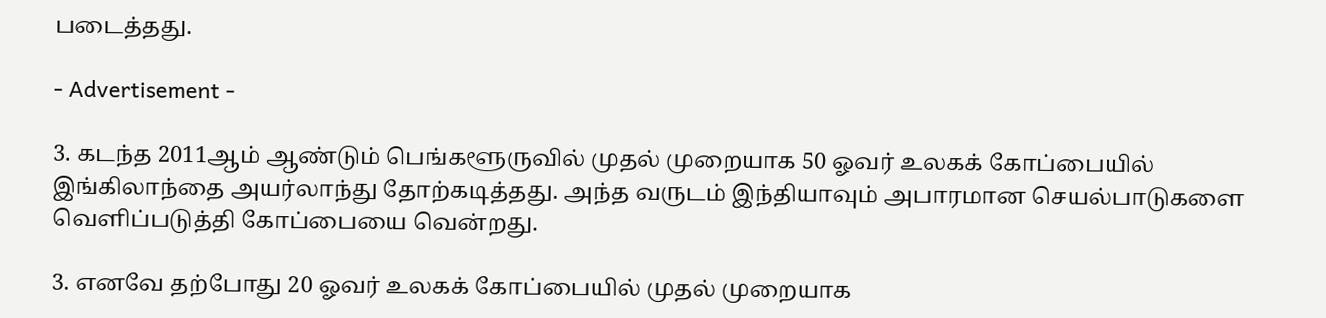படைத்தது.

- Advertisement -

3. கடந்த 2011ஆம் ஆண்டும் பெங்களூருவில் முதல் முறையாக 50 ஓவர் உலகக் கோப்பையில் இங்கிலாந்தை அயர்லாந்து தோற்கடித்தது. அந்த வருடம் இந்தியாவும் அபாரமான செயல்பாடுகளை வெளிப்படுத்தி கோப்பையை வென்றது.

3. எனவே தற்போது 20 ஓவர் உலகக் கோப்பையில் முதல் முறையாக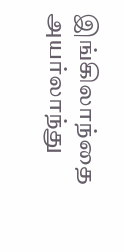இங்கிலாந்தை அயர்லாந்து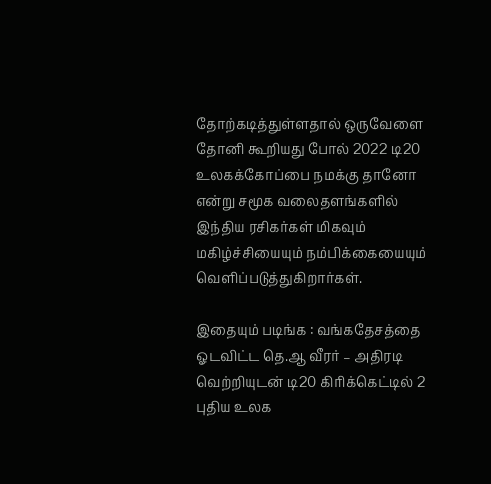தோற்கடித்துள்ளதால் ஒருவேளை தோனி கூறியது போல் 2022 டி20 உலகக்கோப்பை நமக்கு தானோ என்று சமூக வலைதளங்களில் இந்திய ரசிகர்கள் மிகவும் மகிழ்ச்சியையும் நம்பிக்கையையும் வெளிப்படுத்துகிறார்கள்.

இதையும் படிங்க : வங்கதேசத்தை ஓடவிட்ட தெ.ஆ வீரர் – அதிரடி வெற்றியுடன் டி20 கிரிக்கெட்டில் 2 புதிய உலக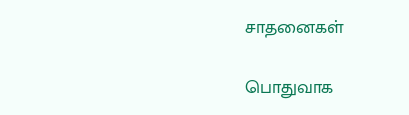சாதனைகள்

பொதுவாக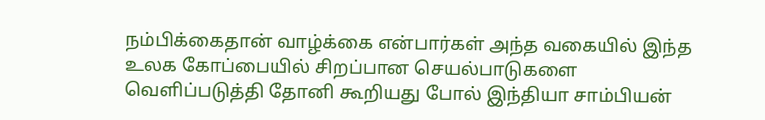நம்பிக்கைதான் வாழ்க்கை என்பார்கள் அந்த வகையில் இந்த உலக கோப்பையில் சிறப்பான செயல்பாடுகளை வெளிப்படுத்தி தோனி கூறியது போல் இந்தியா சாம்பியன்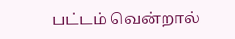பட்டம் வென்றால்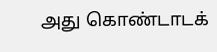அது கொண்டாடக்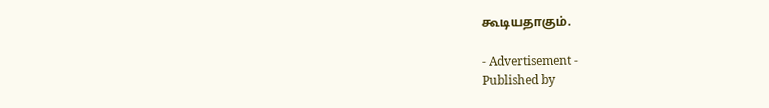கூடியதாகும்.

- Advertisement -
Published by